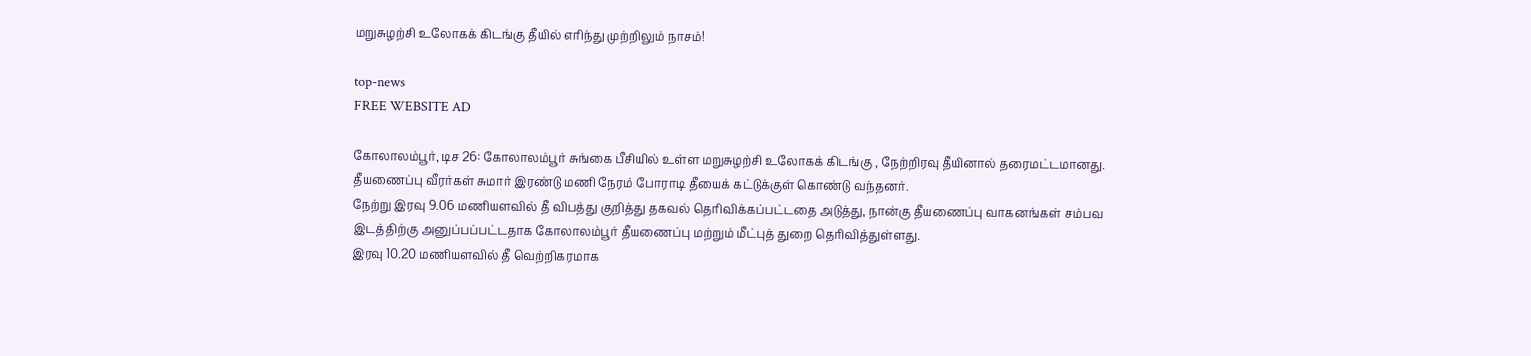மறுசுழற்சி உலோகக் கிடங்கு தீயில் எரிந்து முற்றிலும் நாசம்!

top-news
FREE WEBSITE AD

கோலாலம்பூர், டிச 26: கோலாலம்பூர் சுங்கை பீசியில் உள்ள மறுசுழற்சி உலோகக் கிடங்கு , நேற்றிரவு தீயினால் தரைமட்டமானது. தீயணைப்பு வீரர்கள் சுமார் இரண்டு மணி நேரம் போராடி தீயைக் கட்டுக்குள் கொண்டு வந்தனர்.
நேற்று இரவு 9.06 மணியளவில் தீ விபத்து குறித்து தகவல் தெரிவிக்கப்பட்டதை அடுத்து, நான்கு தீயணைப்பு வாகனங்கள் சம்பவ இடத்திற்கு அனுப்பப்பட்டதாக கோலாலம்பூர் தீயணைப்பு மற்றும் மீட்புத் துறை தெரிவித்துள்ளது.
இரவு 10.20 மணியளவில் தீ வெற்றிகரமாக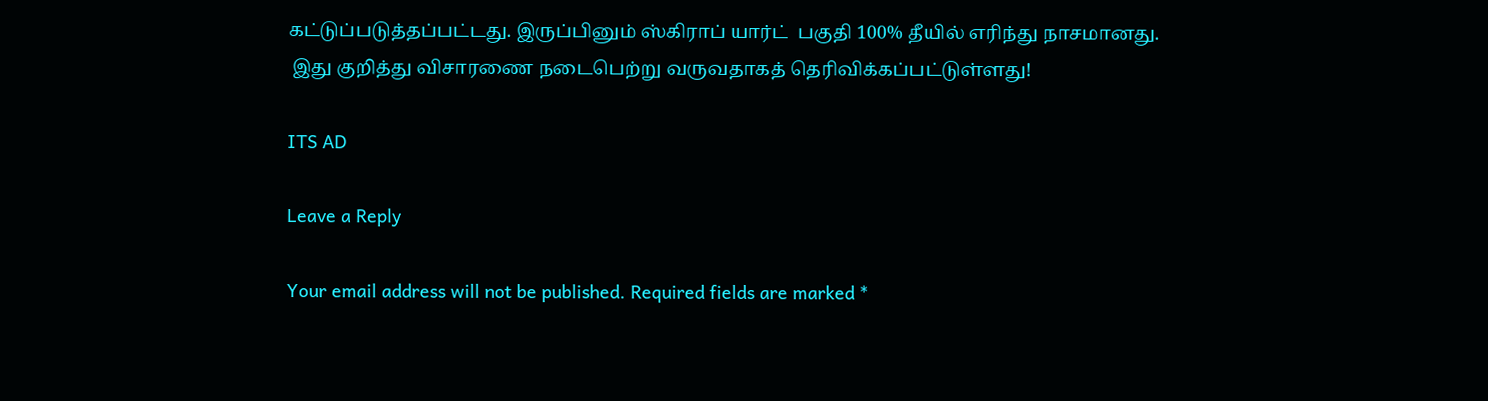கட்டுப்படுத்தப்பட்டது. இருப்பினும் ஸ்கிராப் யார்ட்  பகுதி 100% தீயில் எரிந்து நாசமானது.
 இது குறித்து விசாரணை நடைபெற்று வருவதாகத் தெரிவிக்கப்பட்டுள்ளது!

ITS AD

Leave a Reply

Your email address will not be published. Required fields are marked *